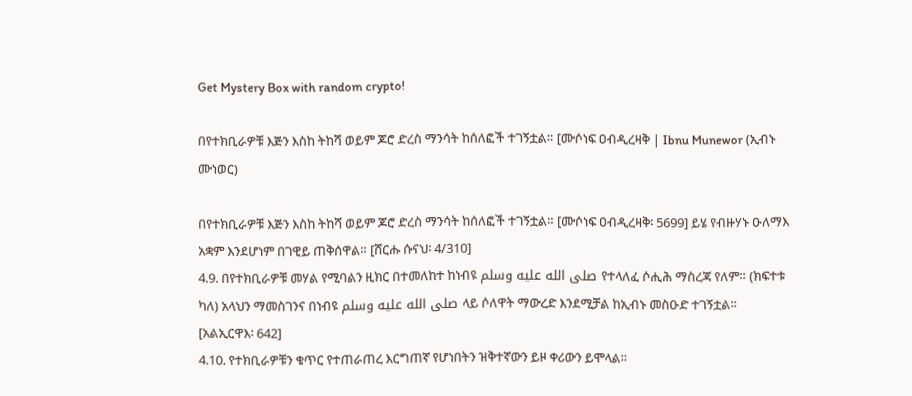Get Mystery Box with random crypto!

በየተክቢራዎቹ እጅን እስከ ትከሻ ወይም ጆሮ ድረስ ማንሳት ከሰለፎች ተገኝቷል። [ሙሶነፍ ዐብዲረዛቅ | Ibnu Munewor (ኢብኑ ሙነወር)

በየተክቢራዎቹ እጅን እስከ ትከሻ ወይም ጆሮ ድረስ ማንሳት ከሰለፎች ተገኝቷል። [ሙሶነፍ ዐብዲረዛቅ፡ 5699] ይሄ የብዙሃኑ ዑለማእ አቋም እንደሆነም በገዊይ ጠቅሰዋል። [ሸርሑ ሱናህ፡ 4/310]
4.9. በየተክቢራዎቹ መሃል የሚባልን ዚክር በተመለከተ ከነብዩ صلى الله عليه وسلم የተላለፈ ሶሒሕ ማስረጃ የለም። (ክፍተቱ ካለ) አላህን ማመስገንና በነብዩ صلى الله عليه وسلم ላይ ሶለዋት ማውረድ እንደሚቻል ከኢብኑ መስዑድ ተገኝቷል። [አልኢርዋእ፡ 642]
4.10. የተክቢራዎቹን ቁጥር የተጠራጠረ እርግጠኛ የሆነበትን ዝቅተኛውን ይዞ ቀሪውን ይሞላል።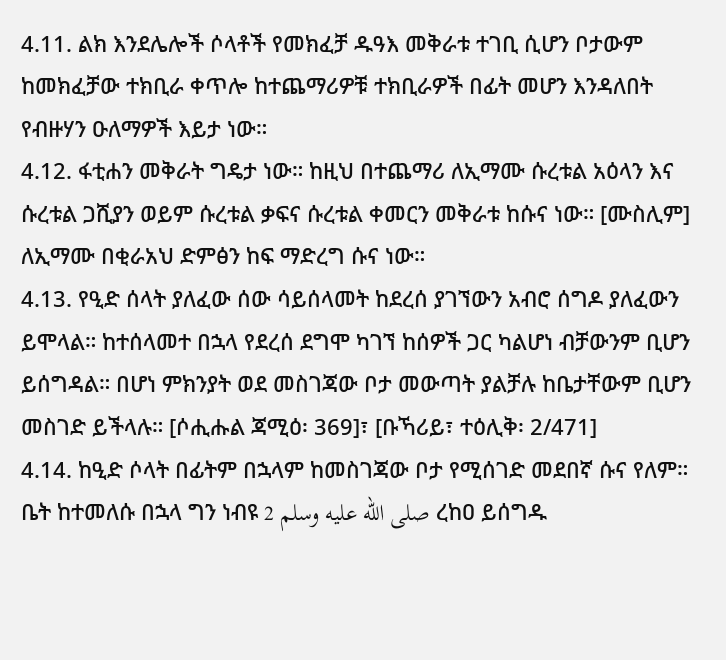4.11. ልክ እንደሌሎች ሶላቶች የመክፈቻ ዱዓእ መቅራቱ ተገቢ ሲሆን ቦታውም ከመክፈቻው ተክቢራ ቀጥሎ ከተጨማሪዎቹ ተክቢራዎች በፊት መሆን እንዳለበት የብዙሃን ዑለማዎች እይታ ነው።
4.12. ፋቲሐን መቅራት ግዴታ ነው። ከዚህ በተጨማሪ ለኢማሙ ሱረቱል አዕላን እና ሱረቱል ጋሺያን ወይም ሱረቱል ቃፍና ሱረቱል ቀመርን መቅራቱ ከሱና ነው። [ሙስሊም] ለኢማሙ በቂራአህ ድምፅን ከፍ ማድረግ ሱና ነው።
4.13. የዒድ ሰላት ያለፈው ሰው ሳይሰላመት ከደረሰ ያገኘውን አብሮ ሰግዶ ያለፈውን ይሞላል። ከተሰላመተ በኋላ የደረሰ ደግሞ ካገኘ ከሰዎች ጋር ካልሆነ ብቻውንም ቢሆን ይሰግዳል። በሆነ ምክንያት ወደ መስገጃው ቦታ መውጣት ያልቻሉ ከቤታቸውም ቢሆን መስገድ ይችላሉ። [ሶሒሑል ጃሚዕ፡ 369]፣ [ቡኻሪይ፣ ተዕሊቅ፡ 2/471]
4.14. ከዒድ ሶላት በፊትም በኋላም ከመስገጃው ቦታ የሚሰገድ መደበኛ ሱና የለም። ቤት ከተመለሱ በኋላ ግን ነብዩ صلى الله عليه وسلم 2 ረከዐ ይሰግዱ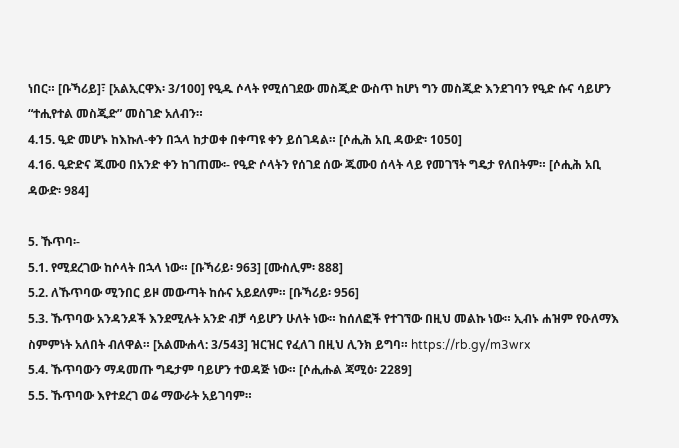ነበር። [ቡኻሪይ]፣ [አልኢርዋእ፡ 3/100] የዒዱ ሶላት የሚሰገደው መስጂድ ውስጥ ከሆነ ግን መስጂድ እንደገባን የዒድ ሱና ሳይሆን “ተሒየተል መስጂድ” መስገድ አለብን።
4.15. ዒድ መሆኑ ከእኩለ-ቀን በኋላ ከታወቀ በቀጣዩ ቀን ይሰገዳል። [ሶሒሕ አቢ ዳውድ፡ 1050]
4.16. ዒድድና ጁሙዐ በአንድ ቀን ከገጠሙ፡- የዒድ ሶላትን የሰገደ ሰው ጁሙዐ ሰላት ላይ የመገኘት ግዴታ የለበትም። [ሶሒሕ አቢ ዳውድ፡ 984]

5. ኹጥባ፡-
5.1. የሚደረገው ከሶላት በኋላ ነው። [ቡኻሪይ፡ 963] [ሙስሊም፡ 888]
5.2. ለኹጥባው ሚንበር ይዞ መውጣት ከሱና አይደለም። [ቡኻሪይ፡ 956]
5.3. ኹጥባው አንዳንዶች እንደሚሉት አንድ ብቻ ሳይሆን ሁለት ነው። ከሰለፎች የተገኘው በዚህ መልኩ ነው። ኢብኑ ሐዝም የዑለማእ ስምምነት አለበት ብለዋል። [አልሙሐላ: 3/543] ዝርዝር የፈለገ በዚህ ሊንክ ይግባ። https://rb.gy/m3wrx
5.4. ኹጥባውን ማዳመጡ ግዴታም ባይሆን ተወዳጅ ነው። [ሶሒሑል ጃሚዕ፡ 2289]
5.5. ኹጥባው እየተደረገ ወሬ ማውራት አይገባም።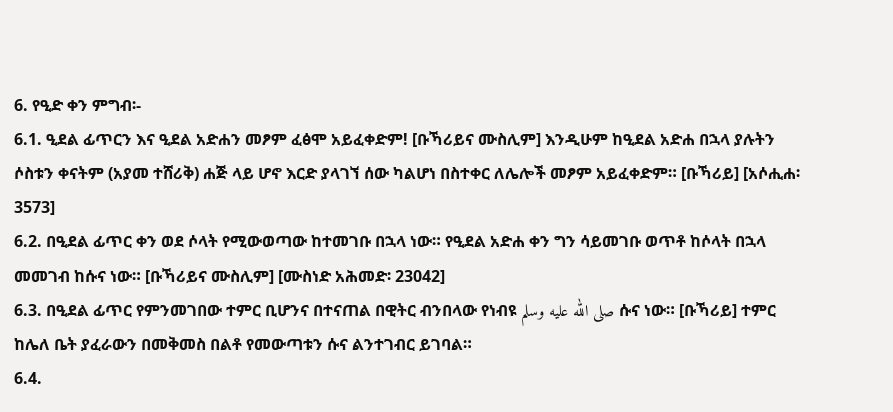6. የዒድ ቀን ምግብ፡-
6.1. ዒደል ፊጥርን እና ዒደል አድሐን መፆም ፈፅሞ አይፈቀድም! [ቡኻሪይና ሙስሊም] እንዲሁም ከዒደል አድሐ በኋላ ያሉትን ሶስቱን ቀናትም (አያመ ተሸሪቅ) ሐጅ ላይ ሆኖ እርድ ያላገኘ ሰው ካልሆነ በስተቀር ለሌሎች መፆም አይፈቀድም። [ቡኻሪይ] [አሶሒሐ፡ 3573]
6.2. በዒደል ፊጥር ቀን ወደ ሶላት የሚውወጣው ከተመገቡ በኋላ ነው። የዒደል አድሐ ቀን ግን ሳይመገቡ ወጥቶ ከሶላት በኋላ መመገብ ከሱና ነው። [ቡኻሪይና ሙስሊም] [ሙስነድ አሕመድ፡ 23042]
6.3. በዒደል ፊጥር የምንመገበው ተምር ቢሆንና በተናጠል በዊትር ብንበላው የነብዩ صلى الله عليه وسلم ሱና ነው። [ቡኻሪይ] ተምር ከሌለ ቤት ያፈራውን በመቅመስ በልቶ የመውጣቱን ሱና ልንተገብር ይገባል።
6.4.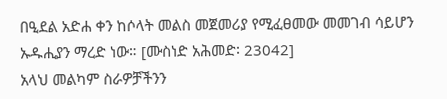በዒደል አድሐ ቀን ከሶላት መልስ መጀመሪያ የሚፈፀመው መመገብ ሳይሆን ኡዱሒያን ማረድ ነው። [ሙስነድ አሕመድ፡ 23042]
አላህ መልካም ስራዎቻችንን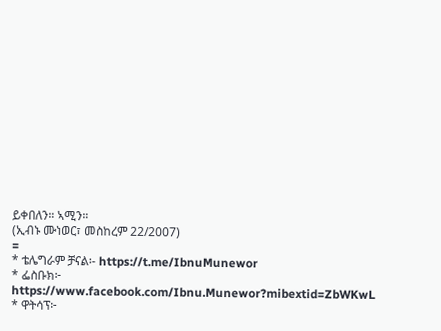ይቀበለን። ኣሚን።
(ኢብኑ ሙነወር፣ መስከረም 22/2007)
=
* ቴሌግራም ቻናል፡- https://t.me/IbnuMunewor
* ፌስቡክ፦ https://www.facebook.com/Ibnu.Munewor?mibextid=ZbWKwL
* ዋትሳፕ፦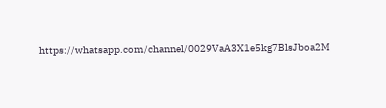https://whatsapp.com/channel/0029VaA3X1e5kg7BlsJboa2M